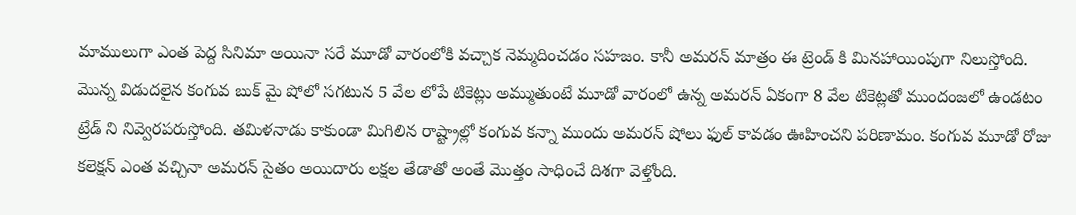మాములుగా ఎంత పెద్ద సినిమా అయినా సరే మూడో వారంలోకి వచ్చాక నెమ్మదించడం సహజం. కానీ అమరన్ మాత్రం ఈ ట్రెండ్ కి మినహాయింపుగా నిలుస్తోంది. మొన్న విడుదలైన కంగువ బుక్ మై షోలో సగటున 5 వేల లోపే టికెట్లు అమ్ముతుంటే మూడో వారంలో ఉన్న అమరన్ ఏకంగా 8 వేల టికెట్లతో ముందంజలో ఉండటం ట్రేడ్ ని నివ్వెరపరుస్తోంది. తమిళనాడు కాకుండా మిగిలిన రాష్ట్రాల్లో కంగువ కన్నా ముందు అమరన్ షోలు ఫుల్ కావడం ఊహించని పరిణామం. కంగువ మూడో రోజు కలెక్షన్ ఎంత వచ్చినా అమరన్ సైతం అయిదారు లక్షల తేడాతో అంతే మొత్తం సాధించే దిశగా వెళ్తోంది.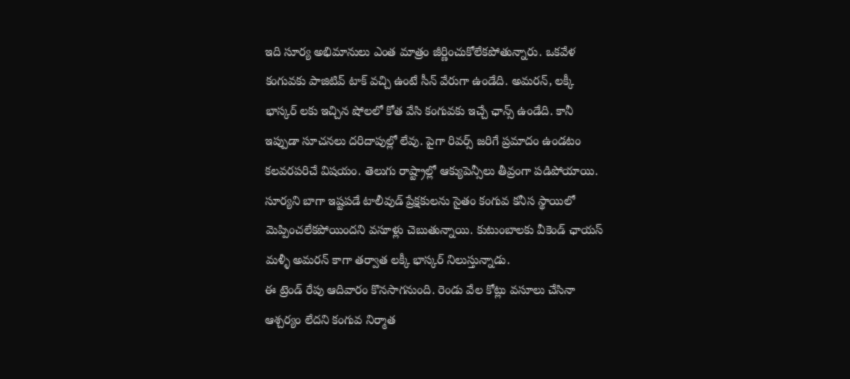ఇది సూర్య అభిమానులు ఎంత మాత్రం జీర్ణించుకోలేకపోతున్నారు. ఒకవేళ కంగువకు పాజిటివ్ టాక్ వచ్చి ఉంటే సీన్ వేరుగా ఉండేది. అమరన్, లక్కీ భాస్కర్ లకు ఇచ్చిన షోలలో కోత వేసి కంగువకు ఇచ్చే ఛాన్స్ ఉండేది. కానీ ఇప్పుడా సూచనలు దరిదాపుల్లో లేవు. పైగా రివర్స్ జరిగే ప్రమాదం ఉండటం కలవరపరిచే విషయం. తెలుగు రాష్ట్రాల్లో ఆక్యుపెన్సీలు తీవ్రంగా పడిపోయాయి. సూర్యని బాగా ఇష్టపడే టాలీవుడ్ ప్రేక్షకులను సైతం కంగువ కనీస స్థాయిలో మెప్పించలేకపోయిందని వసూళ్లు చెబుతున్నాయి. కుటుంబాలకు వీకెండ్ ఛాయస్ మళ్ళీ అమరన్ కాగా తర్వాత లక్కీ భాస్కర్ నిలుస్తున్నాడు.
ఈ ట్రెండ్ రేపు ఆదివారం కొనసాగనుంది. రెండు వేల కోట్లు వసూలు చేసినా ఆశ్చర్యం లేదని కంగువ నిర్మాత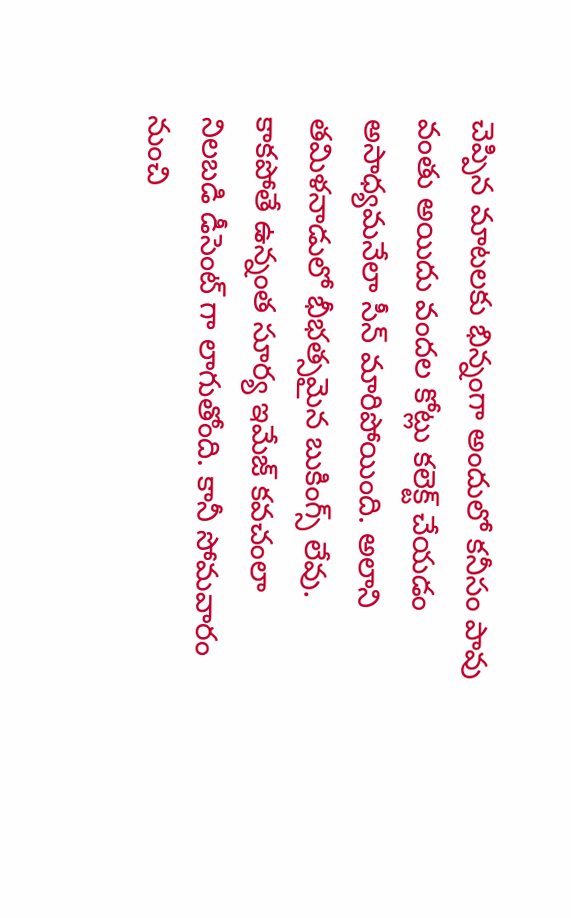చెప్పిన మాటలకు భిన్నంగా అందులో కనీసం పావు వంతు అయిదు వందల కోట్లు కలెక్ట్ చేయడం అసాధ్యమనేలా సీన్ మారిపోయింది. అలాని తమిళనాడులో భీభత్సమైన బుకింగ్స్ లేవు. కాకపోతే ఉన్నంత సూర్య ఇమేజ్ కవచంలా నిలబడి డీసెంట్ గా లాగుతోంది. కానీ సోమవారం నుంచి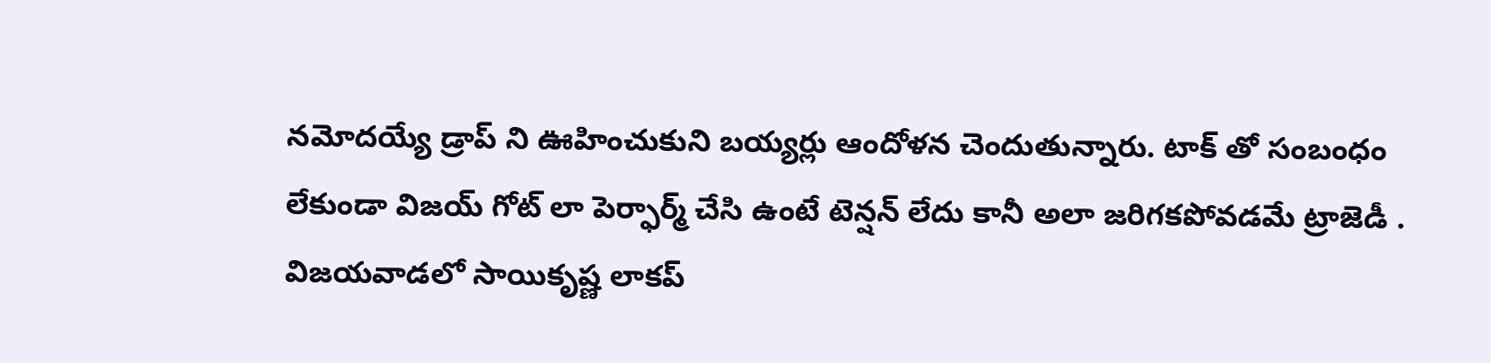నమోదయ్యే డ్రాప్ ని ఊహించుకుని బయ్యర్లు ఆందోళన చెందుతున్నారు. టాక్ తో సంబంధం లేకుండా విజయ్ గోట్ లా పెర్ఫార్మ్ చేసి ఉంటే టెన్షన్ లేదు కానీ అలా జరిగకపోవడమే ట్రాజెడీ .
విజయవాడలో సాయికృష్ణ లాకప్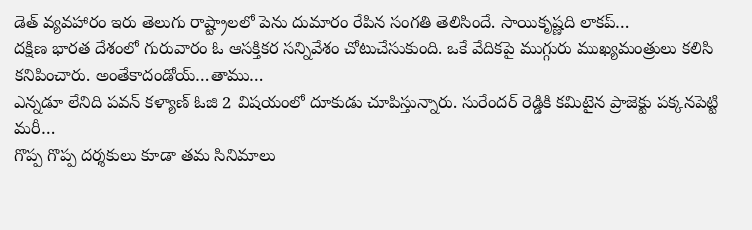డెత్ వ్యవహారం ఇరు తెలుగు రాష్ట్రాలలో పెను దుమారం రేపిన సంగతి తెలిసిందే. సాయికృష్ణది లాకప్…
దక్షిణ భారత దేశంలో గురువారం ఓ ఆసక్తికర సన్నివేశం చోటుచేసుకుంది. ఒకే వేదికపై ముగ్గురు ముఖ్యమంత్రులు కలిసి కనిపించారు. అంతేకాదండోయ్…తాము…
ఎన్నడూ లేనిది పవన్ కళ్యాణ్ ఓజి 2 విషయంలో దూకుడు చూపిస్తున్నారు. సురేందర్ రెడ్డికి కమిటైన ప్రాజెక్టు పక్కనపెట్టి మరీ…
గొప్ప గొప్ప దర్శకులు కూడా తమ సినిమాలు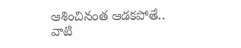ఆశించినంత ఆడకపోతే.. వాటి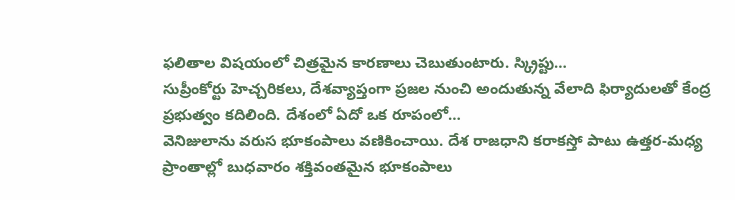ఫలితాల విషయంలో చిత్రమైన కారణాలు చెబుతుంటారు. స్క్రిప్టు…
సుప్రీంకోర్టు హెచ్చరికలు, దేశవ్యాప్తంగా ప్రజల నుంచి అందుతున్న వేలాది ఫిర్యాదులతో కేంద్ర ప్రభుత్వం కదిలింది. దేశంలో ఏదో ఒక రూపంలో…
వెనిజులాను వరుస భూకంపాలు వణికించాయి. దేశ రాజధాని కరాకస్తో పాటు ఉత్తర-మధ్య ప్రాంతాల్లో బుధవారం శక్తివంతమైన భూకంపాలు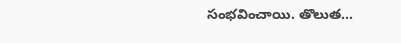సంభవించాయి. తొలుత…